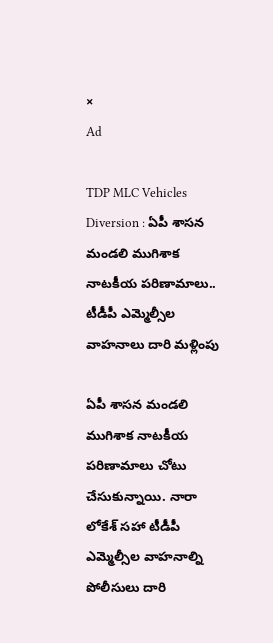×
Ad

TDP MLC Vehicles Diversion : ఏపీ శాసన మండలి ముగిశాక నాటకీయ పరిణామాలు.. టీడీపీ ఎమ్మెల్సీల వాహనాలు దారి మళ్లింపు

ఏపీ శాసన మండలి ముగిశాక నాటకీయ పరిణామాలు చోటు చేసుకున్నాయి. నారా లోకేశ్‌ సహా టీడీపీ ఎమ్మెల్సీల వాహనాల్ని పోలీసులు దారి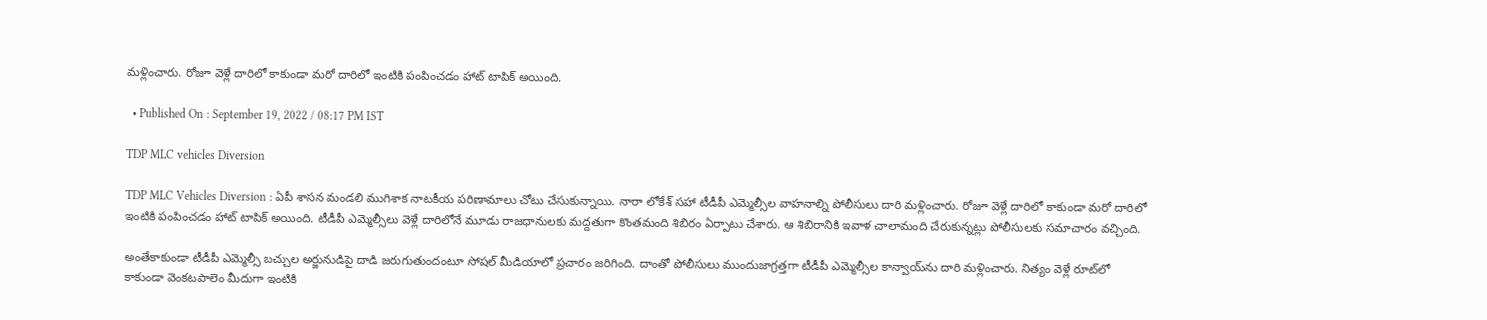మళ్లించారు. రోజూ వెళ్లే దారిలో కాకుండా మరో దారిలో ఇంటికి పంపించడం హాట్‌ టాపిక్‌ అయింది.

  • Published On : September 19, 2022 / 08:17 PM IST

TDP MLC vehicles Diversion

TDP MLC Vehicles Diversion : ఏపీ శాసన మండలి ముగిశాక నాటకీయ పరిణామాలు చోటు చేసుకున్నాయి. నారా లోకేశ్‌ సహా టీడీపీ ఎమ్మెల్సీల వాహనాల్ని పోలీసులు దారి మళ్లించారు. రోజూ వెళ్లే దారిలో కాకుండా మరో దారిలో ఇంటికి పంపించడం హాట్‌ టాపిక్‌ అయింది. టీడీపీ ఎమ్మెల్సీలు వెళ్లే దారిలోనే మూడు రాజధానులకు మద్దతుగా కొంతమంది శిబిరం ఏర్పాటు చేశారు. ఆ శిబిరానికి ఇవాళ చాలామంది చేరుకున్నట్లు పోలీసులకు సమాచారం వచ్చింది.

అంతేకాకుండా టీడీపీ ఎమ్మెల్సీ బచ్చుల అర్జునుడిపై దాడి జరుగుతుందంటూ సోషల్‌ మీడియాలో ప్రచారం జరిగింది. దాంతో పోలీసులు ముందుజాగ్రత్తగా టీడీపీ ఎమ్మెల్సీల కాన్వాయ్‌ను దారి మళ్లించారు. నిత్యం వెళ్లే రూట్‌లో కాకుండా వెంకటపాలెం మీదుగా ఇంటికి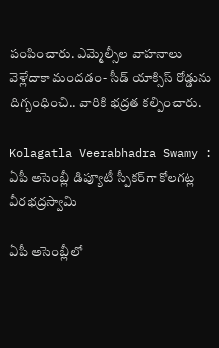పంపించారు. ఎమ్మెల్సీల వాహనాలు వెళ్లేదాకా మందడం- సీడ్‌ యాక్సిస్‌ రోడ్డును దిగ్బంధించి.. వారికి భద్రత కల్పించారు.

Kolagatla Veerabhadra Swamy : ఏపీ అసెంబ్లీ డిప్యూటీ స్పీకర్‌గా కోలగట్ల వీరభద్రస్వామి

ఏపీ అసెంబ్లీలో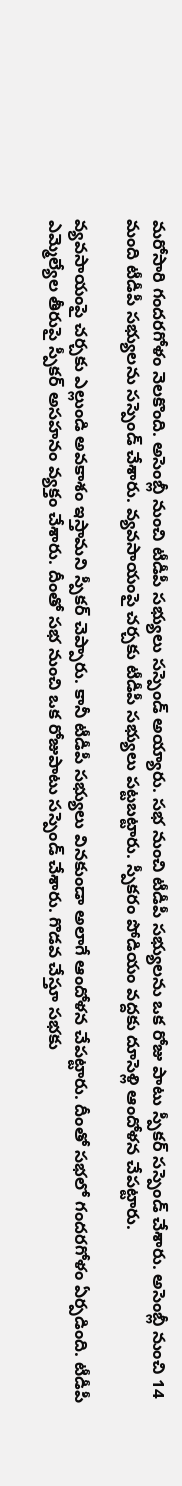మరోసారి గందరగోళం నెలకొంది. అసెంబ్లీ నుంచి టీడీపీ సభ్యులు సస్పెండ్ అయ్యారు. సభ నుంచి టీడీపీ సభ్యులను ఒక రోజు పాటు స్పీకర్ సస్పెండ్ చేశారు. అసెంబ్లీ నుంచి 14 మంది టీడీపీ సభ్యులను సస్పెండ్ చేశారు. వ్యవసాయంపై చర్చకు టీడీపీ సభ్యులు పట్టబట్టారు. స్పీకరం పోడియం వద్దకు దూసెళ్లి ఆందోళన చేపట్టారు.

వ్యవసాయంపై చర్చకు ఎల్లుండి అవకాశం ఇస్తామని స్పీకర్ చెప్పారు. కానీ టీడీపీ సభ్యులు వినకుండా అలాగే ఆందోళన చేపట్టారు. దీంతో సభలో గందరగోళం ఏర్పడింది. టీడీపీ ఎమ్మెల్యేల తీరుపై స్పీకర్ అసహనం వ్యక్తం చేశారు. దీంతో సభ నుంచి ఒక రోజుపాటు సస్పెండ్ చేశారు. గొడవ చేస్తూ సభకు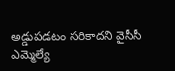అడ్డుపడటం సరికాదని వైసీసీ ఎమ్మెల్యే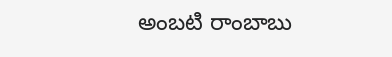అంబటి రాంబాబు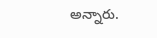అన్నారు.